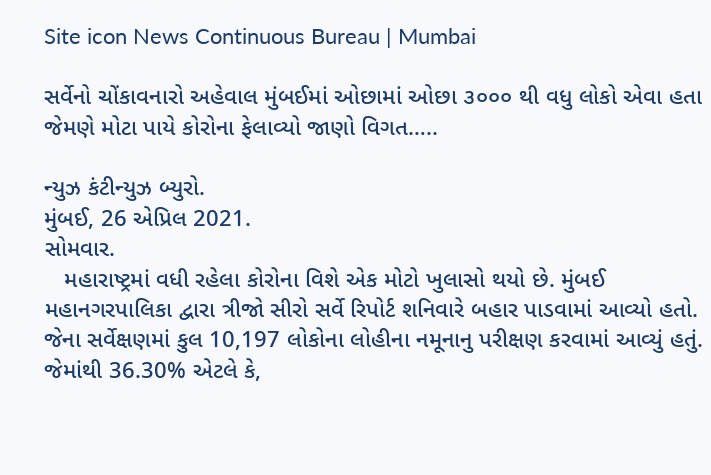Site icon News Continuous Bureau | Mumbai

સર્વેનો ચોંકાવનારો અહેવાલ મુંબઈમાં ઓછામાં ઓછા ૩૦૦૦ થી વધુ લોકો એવા હતા જેમણે મોટા પાયે કોરોના ફેલાવ્યો જાણો વિગત…..

ન્યુઝ કંટીન્યુઝ બ્યુરો.
મુંબઈ, 26 એપ્રિલ 2021.
સોમવાર.
   મહારાષ્ટ્રમાં વધી રહેલા કોરોના વિશે એક મોટો ખુલાસો થયો છે. મુંબઈ મહાનગરપાલિકા દ્વારા ત્રીજો સીરો સર્વે રિપોર્ટ શનિવારે બહાર પાડવામાં આવ્યો હતો. જેના સર્વેક્ષણમાં કુલ 10,197 લોકોના લોહીના નમૂનાનુ પરીક્ષણ કરવામાં આવ્યું હતું. જેમાંથી 36.30% એટલે કે,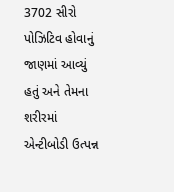3702 સીરો પોઝિટિવ હોવાનું જાણમાં આવ્યું હતું અને તેમના શરીરમાં એન્ટીબોડી ઉત્પન્ન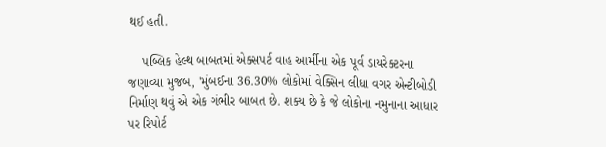થઈ હતી.

    પબ્લિક હેલ્થ બાબતમાં એક્સપર્ટ વાહ આર્મીના એક પૂર્વ ડાયરેક્ટરના જણાવ્યા મુજબ, 'મુંબઈના 36.30% લોકોમાં વેક્સિન લીધા વગર એન્ટીબોડી નિર્માણ થવું એ એક ગંભીર બાબત છે. શક્ય છે કે જે લોકોના નમુનાના આધાર પર રિપોર્ટ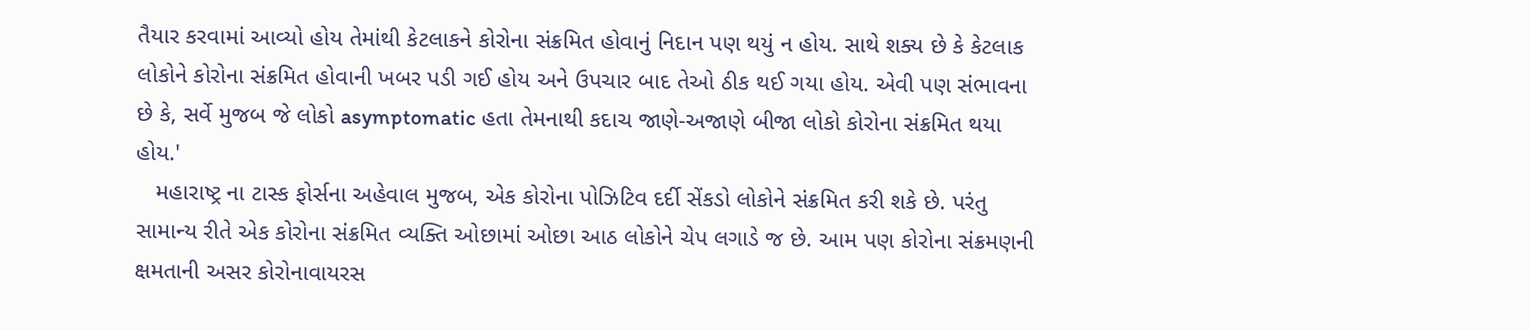તૈયાર કરવામાં આવ્યો હોય તેમાંથી કેટલાકને કોરોના સંક્રમિત હોવાનું નિદાન પણ થયું ન હોય. સાથે શક્ય છે કે કેટલાક લોકોને કોરોના સંક્રમિત હોવાની ખબર પડી ગઈ હોય અને ઉપચાર બાદ તેઓ ઠીક થઈ ગયા હોય. એવી પણ સંભાવના છે કે, સર્વે મુજબ જે લોકો asymptomatic હતા તેમનાથી કદાચ જાણે-અજાણે બીજા લોકો કોરોના સંક્રમિત થયા હોય.'
   મહારાષ્ટ્ર ના ટાસ્ક ફોર્સના અહેવાલ મુજબ, એક કોરોના પોઝિટિવ દર્દી સેંકડો લોકોને સંક્રમિત કરી શકે છે. પરંતુ સામાન્ય રીતે એક કોરોના સંક્રમિત વ્યક્તિ ઓછામાં ઓછા આઠ લોકોને ચેપ લગાડે જ છે. આમ પણ કોરોના સંક્રમણની ક્ષમતાની અસર કોરોનાવાયરસ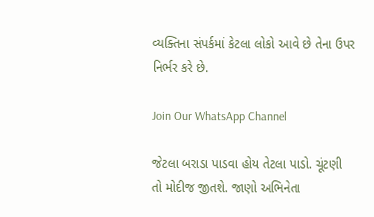વ્યક્તિના સંપર્કમાં કેટલા લોકો આવે છે તેના ઉપર નિર્ભર કરે છે.

Join Our WhatsApp Channel

જેટલા બરાડા પાડવા હોય તેટલા પાડો. ચૂંટણી તો મોદીજ જીતશે. જાણો અભિનેતા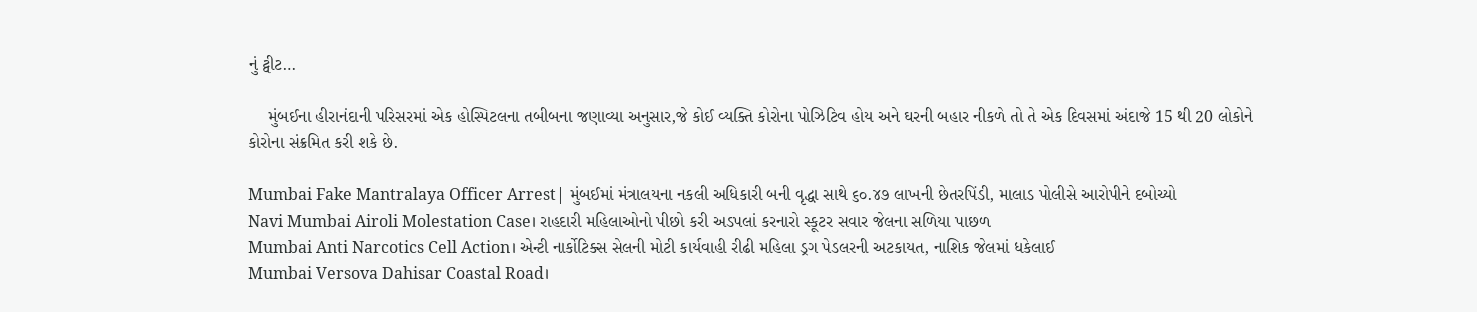નું ટ્વીટ…

    મુંબઈના હીરાનંદાની પરિસરમાં એક હોસ્પિટલના તબીબના જણાવ્યા અનુસાર,જે કોઈ વ્યક્તિ કોરોના પોઝિટિવ હોય અને ઘરની બહાર નીકળે તો તે એક દિવસમાં અંદાજે 15 થી 20 લોકોને કોરોના સંક્રમિત કરી શકે છે.

Mumbai Fake Mantralaya Officer Arrest| મુંબઈમાં મંત્રાલયના નકલી અધિકારી બની વૃદ્ધા સાથે ૬૦.૪૭ લાખની છેતરપિંડી, માલાડ પોલીસે આરોપીને દબોચ્યો
Navi Mumbai Airoli Molestation Case। રાહદારી મહિલાઓનો પીછો કરી અડપલાં કરનારો સ્કૂટર સવાર જેલના સળિયા પાછળ
Mumbai Anti Narcotics Cell Action। એન્ટી નાર્કોટિક્સ સેલની મોટી કાર્યવાહી રીઢી મહિલા ડ્રગ પેડલરની અટકાયત, નાશિક જેલમાં ધકેલાઈ
Mumbai Versova Dahisar Coastal Road।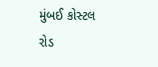મુંબઈ કોસ્ટલ રોડ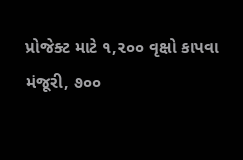પ્રોજેક્ટ માટે ૧,૨૦૦ વૃક્ષો કાપવા મંજૂરી, ૭૦૦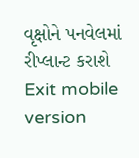વૃક્ષોને પનવેલમાં રીપ્લાન્ટ કરાશે
Exit mobile version